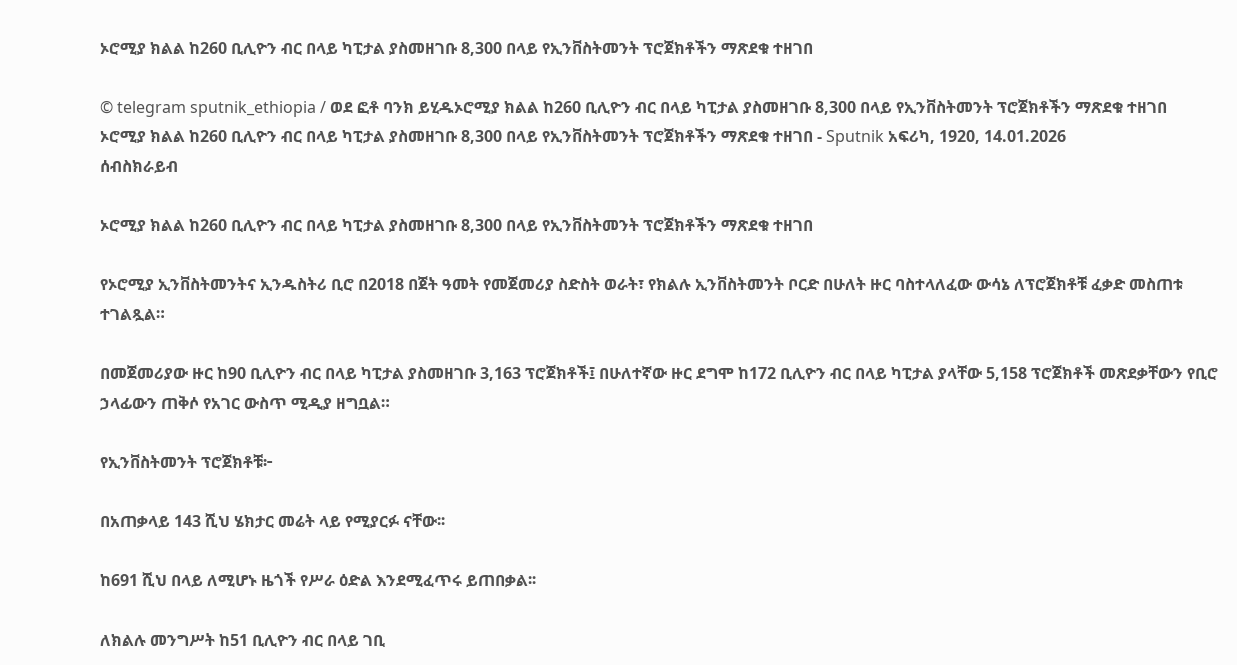ኦሮሚያ ክልል ከ260 ቢሊዮን ብር በላይ ካፒታል ያስመዘገቡ 8,300 በላይ የኢንቨስትመንት ፕሮጀክቶችን ማጽደቁ ተዘገበ

© telegram sputnik_ethiopia / ወደ ፎቶ ባንክ ይሂዱኦሮሚያ ክልል ከ260 ቢሊዮን ብር በላይ ካፒታል ያስመዘገቡ 8,300 በላይ የኢንቨስትመንት ፕሮጀክቶችን ማጽደቁ ተዘገበ
ኦሮሚያ ክልል ከ260 ቢሊዮን ብር በላይ ካፒታል ያስመዘገቡ 8,300 በላይ የኢንቨስትመንት ፕሮጀክቶችን ማጽደቁ ተዘገበ - Sputnik አፍሪካ, 1920, 14.01.2026
ሰብስክራይብ

ኦሮሚያ ክልል ከ260 ቢሊዮን ብር በላይ ካፒታል ያስመዘገቡ 8,300 በላይ የኢንቨስትመንት ፕሮጀክቶችን ማጽደቁ ተዘገበ

የኦሮሚያ ኢንቨስትመንትና ኢንዱስትሪ ቢሮ በ2018 በጀት ዓመት የመጀመሪያ ስድስት ወራት፣ የክልሉ ኢንቨስትመንት ቦርድ በሁለት ዙር ባስተላለፈው ውሳኔ ለፕሮጀክቶቹ ፈቃድ መስጠቱ ተገልጿል።

በመጀመሪያው ዙር ከ90 ቢሊዮን ብር በላይ ካፒታል ያስመዘገቡ 3,163 ፕሮጀክቶች፤ በሁለተኛው ዙር ደግሞ ከ172 ቢሊዮን ብር በላይ ካፒታል ያላቸው 5,158 ፕሮጀክቶች መጽደቃቸውን የቢሮ ኃላፊውን ጠቅሶ የአገር ውስጥ ሚዲያ ዘግቧል።

የኢንቨስትመንት ፕሮጀክቶቹ፦

በአጠቃላይ 143 ሺህ ሄክታር መሬት ላይ የሚያርፉ ናቸው፡፡

ከ691 ሺህ በላይ ለሚሆኑ ዜጎች የሥራ ዕድል እንደሚፈጥሩ ይጠበቃል፡፡

ለክልሉ መንግሥት ከ51 ቢሊዮን ብር በላይ ገቢ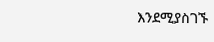እንደሚያስገኙ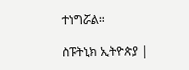ተነግሯል።

ስፑትኒክ ኢትዮጵያ |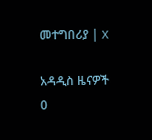መተግበሪያ | X

አዳዲስ ዜናዎች
0